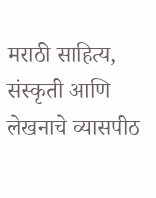मराठी साहित्य, संस्कृती आणि लेखनाचे व्यासपीठ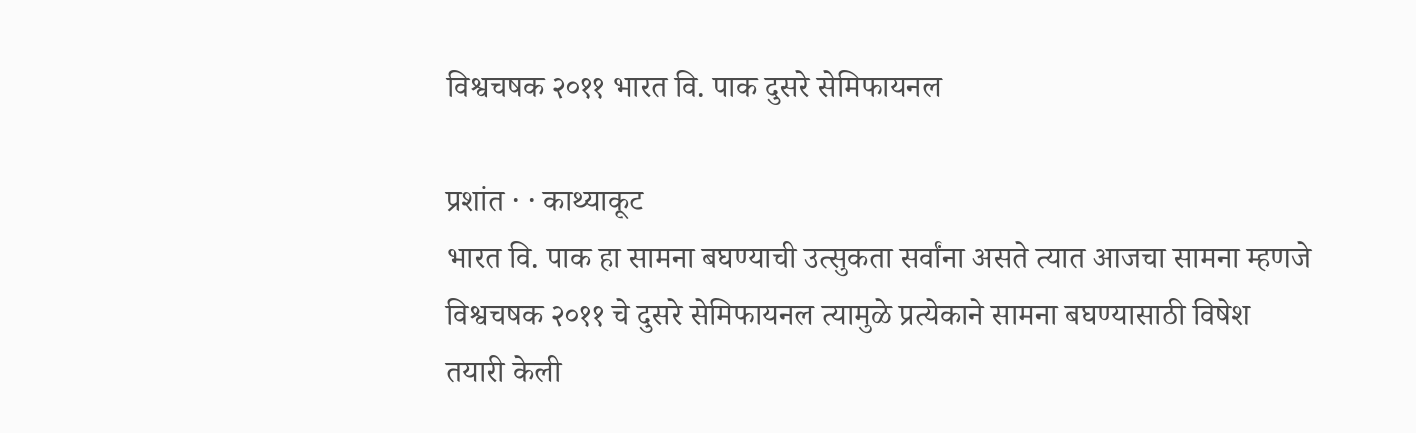विश्वचषक २०११ भारत वि. पाक दुसरे सेमिफायनल

प्रशांत · · काथ्याकूट
भारत वि. पाक हा सामना बघण्याची उत्सुकता सर्वांना असते त्यात आजचा सामना म्हणजे विश्वचषक २०११ चे दुसरे सेमिफायनल त्यामुळे प्रत्येकाने सामना बघण्यासाठी विषेश तयारी केली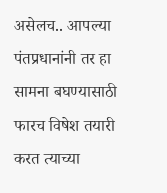असेलच.. आपल्या पंतप्रधानांनी तर हा सामना बघण्यासाठी फारच विषेश तयारी करत त्याच्या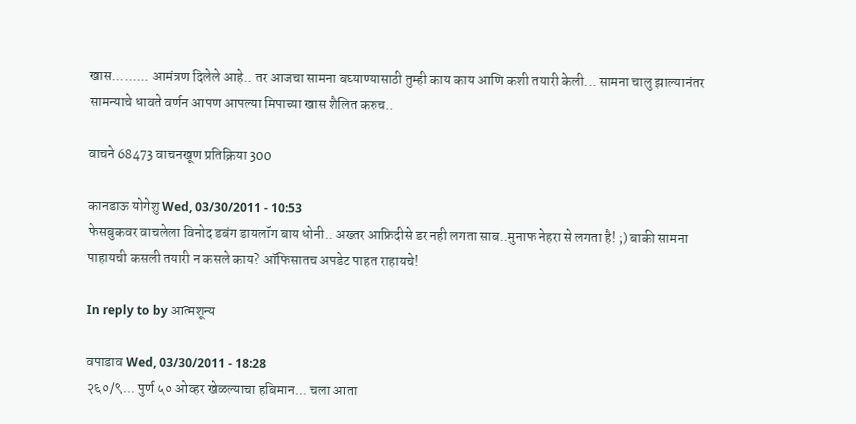खास......... आमंत्रण दिलेले आहे.. तर आजचा सामना बघ्याण्यासाठी तुम्ही काय काय आणि कशी तयारी केली... सामना चालु झाल्यानंतर सामन्याचे धावते वर्णन आपण आपल्या मिपाच्या खास शैलित करुच..

वाचने 68473 वाचनखूण प्रतिक्रिया 300

कानडाऊ योगेशु Wed, 03/30/2011 - 10:53
फेसबुकवर वाचलेला विनोद डबंग डायलॉग बाय धोनी.. अख्तर आफ्रिदीसे डर नही लगता साब..मुनाफ नेहरा से लगता है! ;) बाकी सामना पाहायची कसली तयारी न कसले काय? ऑफिसातच अपडेट पाहत राहायचे!

In reply to by आत्मशून्य

वपाडाव Wed, 03/30/2011 - 18:28
२६०/९... पुर्ण ५० ओव्हर खेळल्याचा हबिमान... चला आता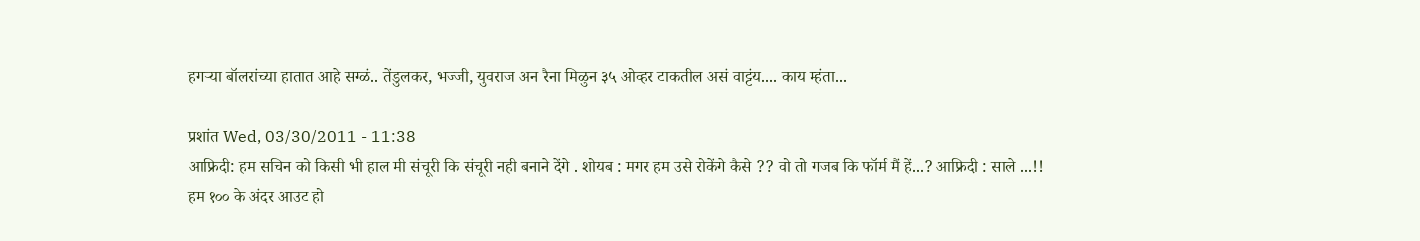हगर्‍या बॉलरांच्या हातात आहे सग्ळं.. तेंडुलकर, भज्जी, युवराज अन रैना मिळुन ३५ ओव्हर टाकतील असं वाट्टंय.... काय म्हंता...

प्रशांत Wed, 03/30/2011 - 11:38
आफ्रिदी: हम सचिन को किसी भी हाल मी संचूरी कि संचूरी नही बनाने देंगे . शोयब : मगर हम उसे रोकेंगे कैसे ?? वो तो गजब कि फॉर्म मैं हें...? आफ्रिदी : साले ...!! हम १०० के अंदर आउट हो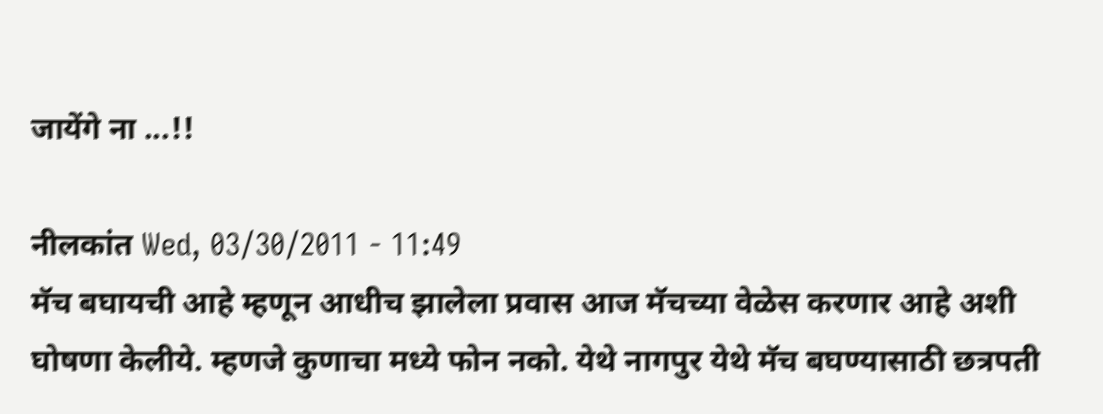जायेंगे ना ...!!

नीलकांत Wed, 03/30/2011 - 11:49
मॅच बघायची आहे म्हणून आधीच झालेला प्रवास आज मॅचच्या वेळेस करणार आहे अशी घोषणा केलीये. म्हणजे कुणाचा मध्ये फोन नको. येथे नागपुर येथे मॅच बघण्यासाठी छत्रपती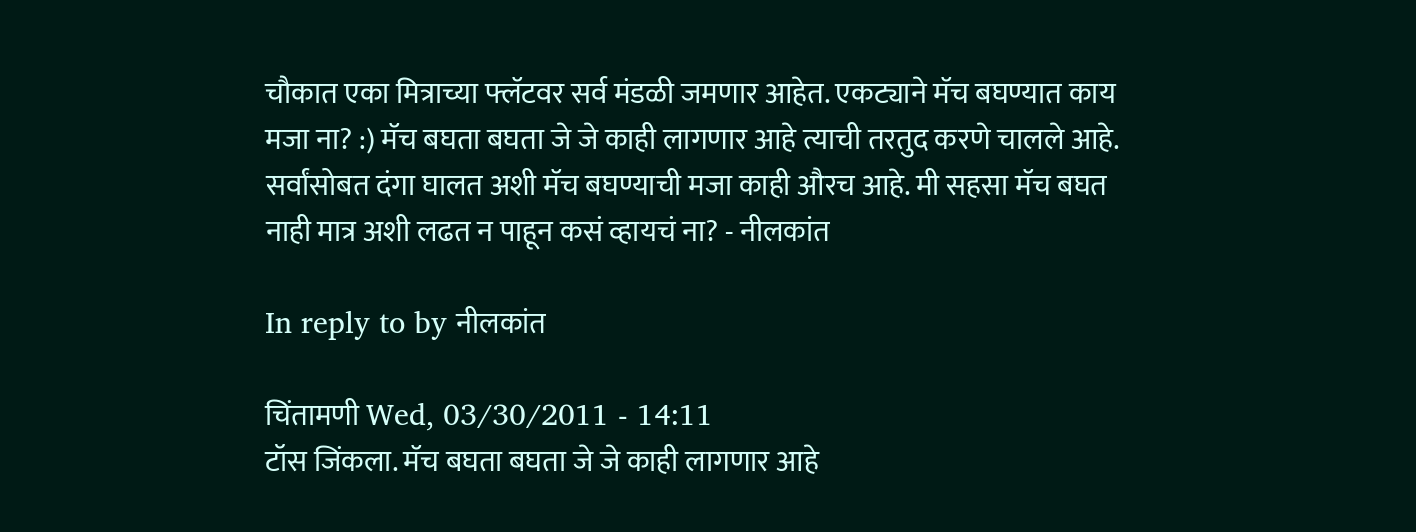चौकात एका मित्राच्या फ्लॅटवर सर्व मंडळी जमणार आहेत. एकट्याने मॅच बघण्यात काय मजा ना? :) मॅच बघता बघता जे जे काही लागणार आहे त्याची तरतुद करणे चालले आहे. सर्वांसोबत दंगा घालत अशी मॅच बघण्याची मजा काही औरच आहे. मी सहसा मॅच बघत नाही मात्र अशी लढत न पाहून कसं व्हायचं ना? - नीलकांत

In reply to by नीलकांत

चिंतामणी Wed, 03/30/2011 - 14:11
टॉस जिंकला. मॅच बघता बघता जे जे काही लागणार आहे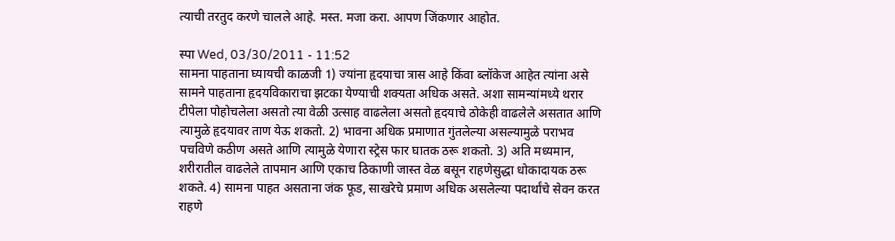त्याची तरतुद करणे चालले आहे. मस्त. मजा करा. आपण जिंकणार आहोत.

स्पा Wed, 03/30/2011 - 11:52
सामना पाहताना घ्यायची काळजी 1) ज्यांना हृदयाचा त्रास आहे किंवा ब्लॉकेज आहेत त्यांना असे सामने पाहताना हृदयविकाराचा झटका येण्याची शक्‍यता अधिक असते. अशा सामन्यांमध्ये थरार टीपेला पोहोचलेला असतो त्या वेळी उत्साह वाढलेला असतो हृदयाचे ठोकेही वाढलेले असतात आणि त्यामुळे हृदयावर ताण येऊ शकतो. 2) भावना अधिक प्रमाणात गुंतलेल्या असल्यामुळे पराभव पचविणे कठीण असते आणि त्यामुळे येणारा स्ट्रेस फार घातक ठरू शकतो. 3) अति मध्यमान, शरीरातील वाढलेले तापमान आणि एकाच ठिकाणी जास्त वेळ बसून राहणेसुद्धा धोकादायक ठरू शकते. 4) सामना पाहत असताना जंक फूड, साखरेचे प्रमाण अधिक असलेल्या पदार्थांचे सेवन करत राहणे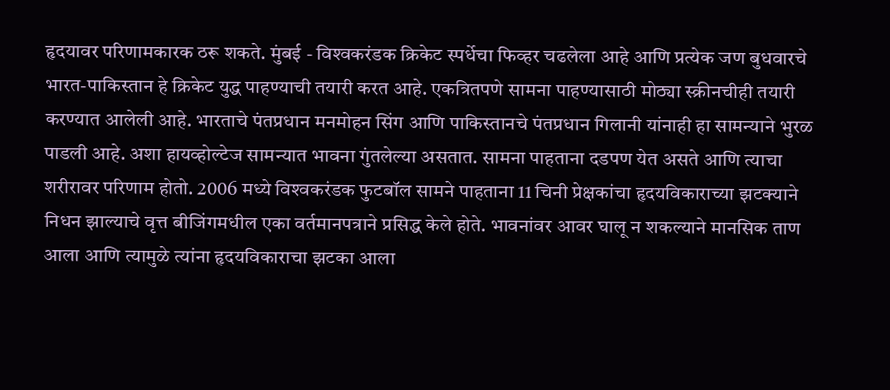हृदयावर परिणामकारक ठरू शकते. मुंबई - विश्‍वकरंडक क्रिकेट स्पर्धेचा फिव्हर चढलेला आहे आणि प्रत्येक जण बुधवारचे भारत-पाकिस्तान हे क्रिकेट युद्ध पाहण्याची तयारी करत आहे. एकत्रितपणे सामना पाहण्यासाठी मोठ्या स्क्रीनचीही तयारी करण्यात आलेली आहे. भारताचे पंतप्रधान मनमोहन सिंग आणि पाकिस्तानचे पंतप्रधान गिलानी यांनाही हा सामन्याने भुरळ पाडली आहे. अशा हायव्होल्टेज सामन्यात भावना गुंतलेल्या असतात. सामना पाहताना दडपण येत असते आणि त्याचा शरीरावर परिणाम होतो. 2006 मध्ये विश्‍वकरंडक फुटबॉल सामने पाहताना 11 चिनी प्रेक्षकांचा हृदयविकाराच्या झटक्‍याने निधन झाल्याचे वृत्त बीजिंगमधील एका वर्तमानपत्राने प्रसिद्ध केले होते. भावनांवर आवर घालू न शकल्याने मानसिक ताण आला आणि त्यामुळे त्यांना हृदयविकाराचा झटका आला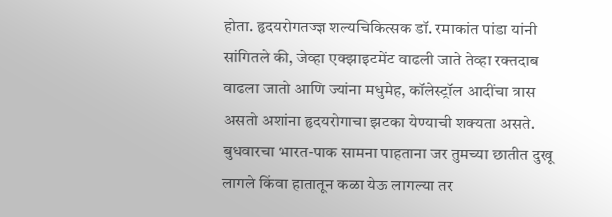होता. हृदयरोगतज्ज्ञ शल्यचिकित्सक डॉ. रमाकांत पांडा यांनी सांगितले की, जेव्हा एक्‍झाइटमेंट वाढली जाते तेव्हा रक्तदाब वाढला जातो आणि ज्यांना मधुमेह, कॉलेस्ट्रॉल आदींचा त्रास असतो अशांना हृदयरोगाचा झटका येण्याची शक्‍यता असते. बुधवारचा भारत-पाक सामना पाहताना जर तुमच्या छातीत दुखू लागले किंवा हातातून कळा येऊ लागल्या तर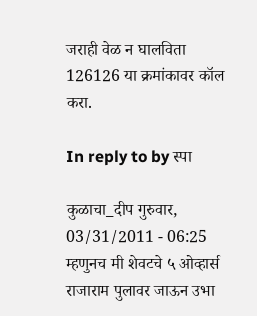जराही वेळ न घालविता 126126 या क्रमांकावर कॉल करा.

In reply to by स्पा

कुळाचा_दीप गुरुवार, 03/31/2011 - 06:25
म्हणुनच मी शेवटचे ५ ओव्हार्स राजाराम पुलावर जाऊन उभा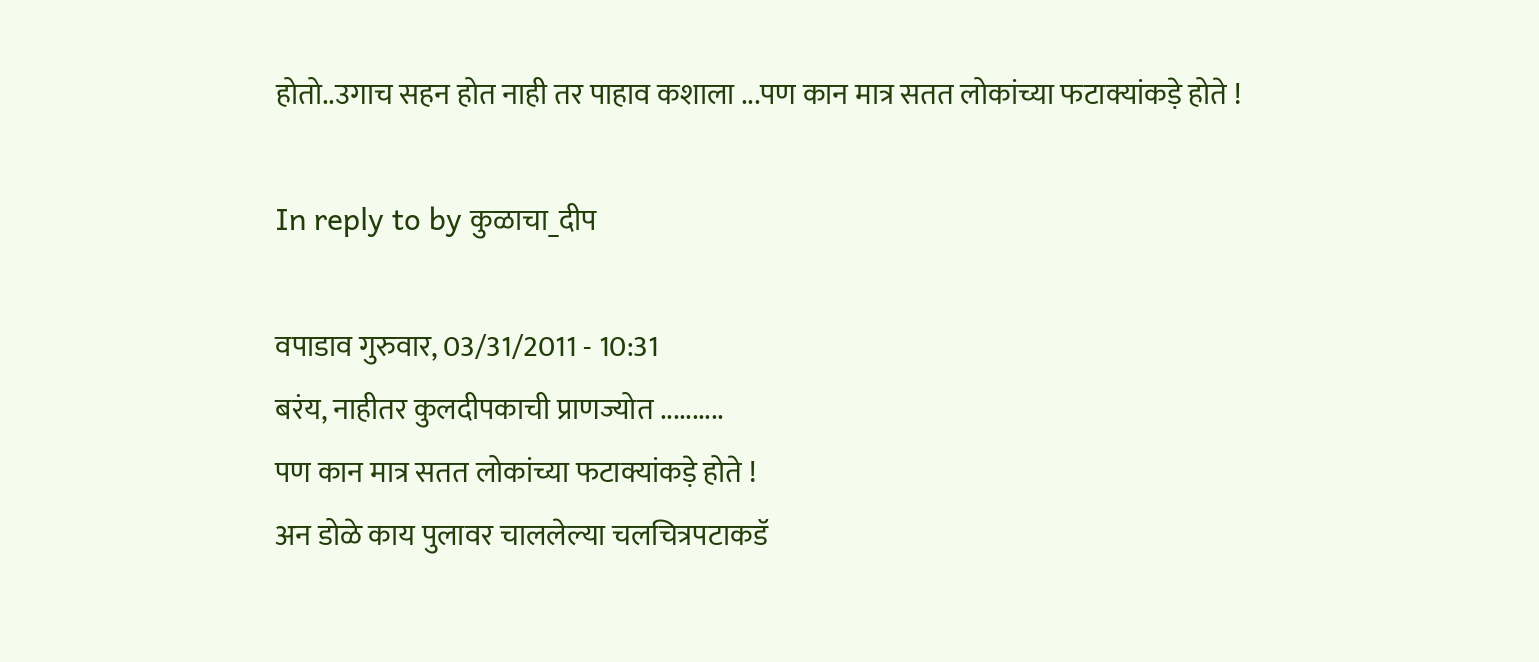होतो..उगाच सहन होत नाही तर पाहाव कशाला ...पण कान मात्र सतत लोकांच्या फटाक्यांकड़े होते !

In reply to by कुळाचा_दीप

वपाडाव गुरुवार, 03/31/2011 - 10:31
बरंय, नाहीतर कुलदीपकाची प्राणज्योत ..........
पण कान मात्र सतत लोकांच्या फटाक्यांकड़े होते !
अन डोळे काय पुलावर चाललेल्या चलचित्रपटाकडॅ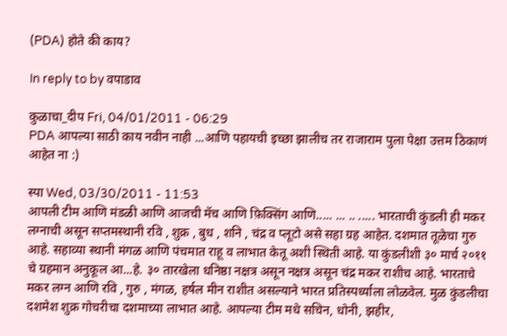(PDA) होते की काय?

In reply to by वपाडाव

कुळाचा_दीप Fri, 04/01/2011 - 06:29
PDA आपल्या साठी काय नवीन नाही ...आणि पहायची इच्छा झालीच तर राजाराम पुला पेक्षा उत्तम ठिकाणं आहेत ना :)

स्पा Wed, 03/30/2011 - 11:53
आपली टीम आणि मंडळी आणि आजची मॅच आणि फ़िक्सिंग आणि..... ... .. ..... भारताची कुंडली ही मकर लग्नाची असून सप्तमस्थानी रवि , शुक्र , बुध , शनि , चंद्र व प्लूटो असे सहा ग्रह आहेत. दशमात तूळेचा गुरु आहे. सहाव्या स्थानी मंगळ आणि पंचमात राहू व लाभात केतू अशी स्थिती आहे. या कुंडलीशी ३० मार्च २०११ चे ग्रहमान अनुकूल आ...हे. ३० तारखेला धनिष्ठा नक्षत्र असून नक्षत्र असून चंद्र मकर राशीच आहे. भारताचे मकर लग्न आणि रवि , गुरु , मंगळ, हर्षल मीन राशीत असल्याने भारत प्रतिस्पर्ध्याला लोळवेल. मुळ कुंडलीचा दशमेश शुक्र गोचरीचा दशमाच्या लाभात आहे. आपल्या टीम मधे सचिन, धोनी, झहीर,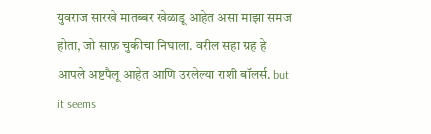युवराज सारखे मातब्बर खेळाडू आहेत असा माझा समज होता, जो साफ़ चुकीचा निघाला. वरील सहा ग्रह हे आपले अष्टपैलू आहेत आणि उरलेल्या राशी बॉलर्स. but it seems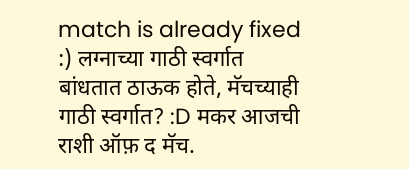match is already fixed :) लग्नाच्या गाठी स्वर्गात बांधतात ठाऊक होते, मॅचच्याही गाठी स्वर्गात? :D मकर आजची राशी ऑफ़ द मॅच.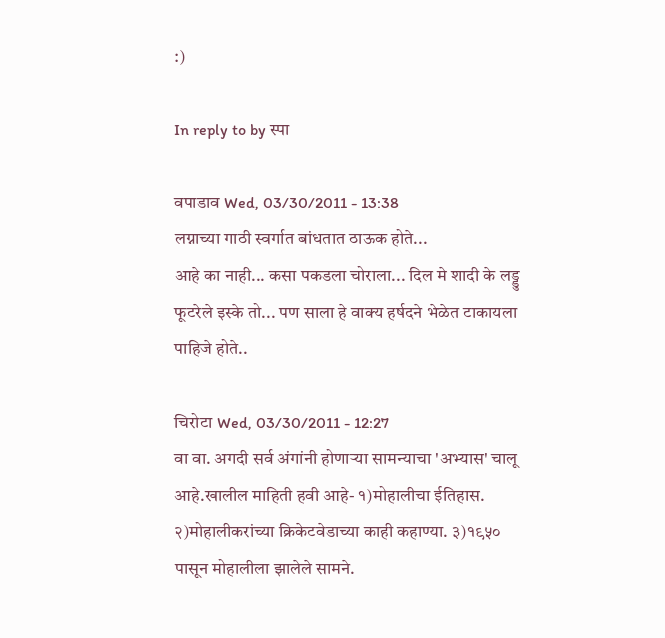:)

In reply to by स्पा

वपाडाव Wed, 03/30/2011 - 13:38
लग्नाच्या गाठी स्वर्गात बांधतात ठाऊक होते...
आहे का नाही... कसा पकडला चोराला... दिल मे शादी के लड्डु फूटरेले इस्के तो... पण साला हे वाक्य हर्षदने भेळेत टाकायला पाहिजे होते..

चिरोटा Wed, 03/30/2011 - 12:27
वा वा. अगदी सर्व अंगांनी होणार्‍या सामन्याचा 'अभ्यास' चालू आहे.खालील माहिती हवी आहे- १)मोहालीचा ईतिहास. २)मोहालीकरांच्या क्रिकेटवेडाच्या काही कहाण्या. ३)१९५० पासून मोहालीला झालेले सामने.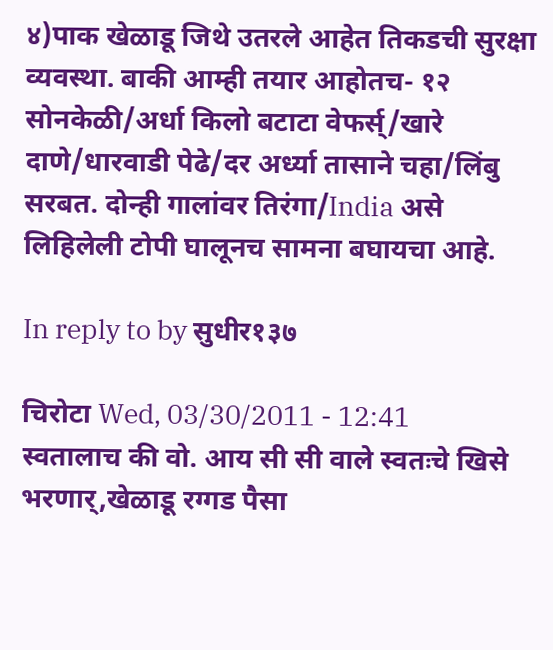४)पाक खेळाडू जिथे उतरले आहेत तिकडची सुरक्षा व्यवस्था. बाकी आम्ही तयार आहोतच- १२ सोनकेळी/अर्धा किलो बटाटा वेफर्स्/खारे दाणे/धारवाडी पेढे/दर अर्ध्या तासाने चहा/लिंबु सरबत. दोन्ही गालांवर तिरंगा/India असे लिहिलेली टोपी घालूनच सामना बघायचा आहे.

In reply to by सुधीर१३७

चिरोटा Wed, 03/30/2011 - 12:41
स्वतालाच की वो. आय सी सी वाले स्वतःचे खिसे भरणार्,खेळाडू रग्गड पैसा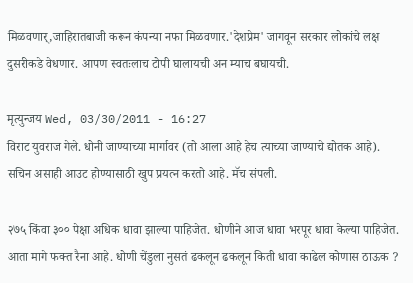मिळवणार्,जाहिरातबाजी करून कंपन्या नफा मिळवणार.'देशप्रेम' जागवून सरकार लोकांचे लक्ष दुसरीकडे वेधणार. आपण स्वतःलाच टोपी घालायची अन म्याच बघायची.

मृत्युन्जय Wed, 03/30/2011 - 16:27
विराट युवराज गेले. धोनी जाण्याच्या मार्गावर (तो आला आहे हेच त्याच्या जाण्याचे द्योतक आहे). सचिन असाही आउट होण्यासाठी खुप प्रयत्न करतो आहे. मॅच संपली.

२७५ किंवा ३०० पेक्षा अधिक धावा झाल्या पाहिजेत. धोणीने आज धावा भरपूर धावा केल्या पाहिजेत. आता मागे फक्त रैना आहे. धोणी चेंडुला नुसतं ढकलून ढकलून किती धावा काढेल कोणास ठाऊक ?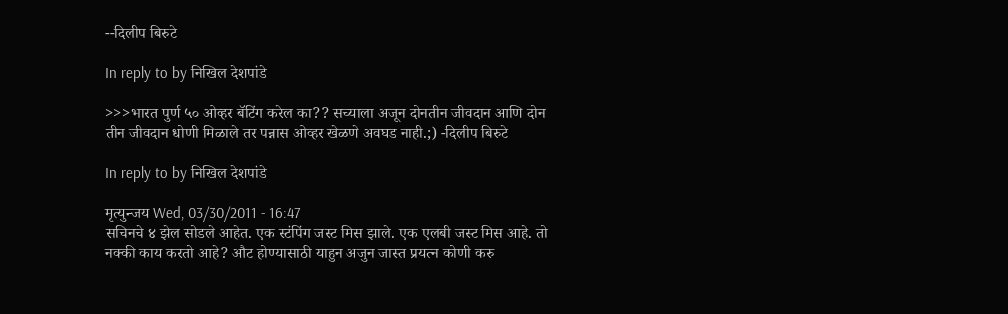--दिलीप बिरुटे

In reply to by निखिल देशपांडे

>>>भारत पुर्ण ५० ओव्हर बॅटिंग करेल का?? सच्याला अजून दोनतीन जीवदान आणि दोन तीन जीवदान धोणी मिळाले तर पन्नास ओव्हर खेळणे अवघड नाही.;) -दिलीप बिरुटे

In reply to by निखिल देशपांडे

मृत्युन्जय Wed, 03/30/2011 - 16:47
सचिनचे ४ झेल सोडले आहेत. एक स्टंपिंग जस्ट मिस झाले. एक एलबी जस्ट मिस आहे. तो नक्की काय करतो आहे? औट होण्यासाठी याहुन अजुन जास्त प्रयत्न कोणी करु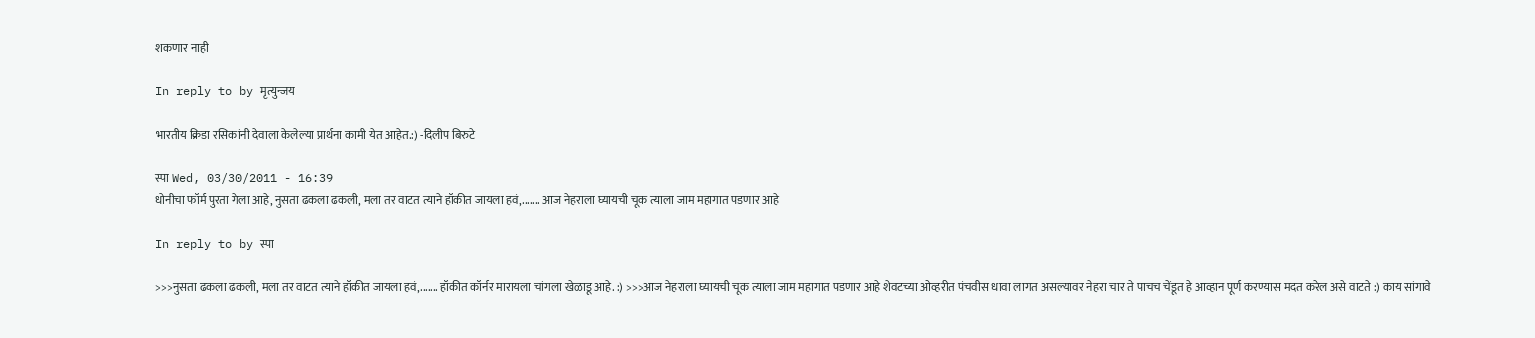शकणार नाही

In reply to by मृत्युन्जय

भारतीय क्रिडा रसिकांनी देवाला केलेल्या प्रार्थना कामी येत आहेत.:) -दिलीप बिरुटे

स्पा Wed, 03/30/2011 - 16:39
धोनीचा फॉर्म पुरता गेला आहे, नुसता ढकला ढकली, मला तर वाटत त्याने हॉकीत जायला हवं,....... आज नेहराला घ्यायची चूक त्याला जाम महागात पडणार आहे

In reply to by स्पा

>>>नुसता ढकला ढकली, मला तर वाटत त्याने हॉकीत जायला हवं,....... हॉकीत कॉर्नर मारायला चांगला खेळाडू आहे. :) >>>आज नेहराला घ्यायची चूक त्याला जाम महागात पडणार आहे शेवटच्या ओव्हरीत पंचवीस धावा लागत असल्यावर नेहरा चार ते पाचच चेंडूत हे आव्हान पूर्ण करण्यास मदत करेल असे वाटते :) काय सांगावे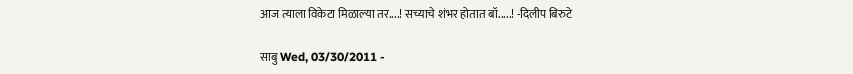आज त्याला विकेटा मिळाल्या तर....! सच्याचे शंभर होतात बॉ.....! -दिलीप बिरुटे

साबु Wed, 03/30/2011 -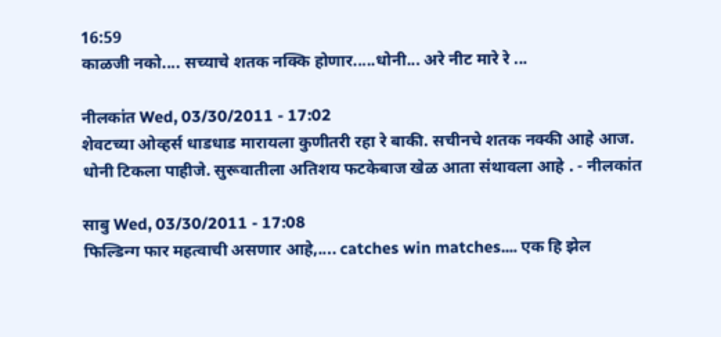16:59
काळजी नको.... सच्याचे शतक नक्कि होणार.....धोनी... अरे नीट मारे रे ...

नीलकांत Wed, 03/30/2011 - 17:02
शेवटच्या ओव्हर्स धाडधाड मारायला कुणीतरी रहा रे बाकी. सचीनचे शतक नक्की आहे आज. धोनी टिकला पाहीजे. सुरूवातीला अतिशय फटकेबाज खेळ आता संथावला आहे . - नीलकांत

साबु Wed, 03/30/2011 - 17:08
फिल्डिन्ग फार महत्वाची असणार आहे,.... catches win matches.... एक हि झेल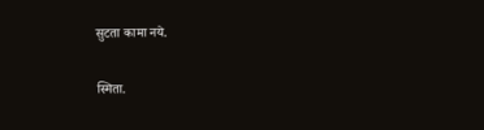सुटता कामा नये.

स्मिता.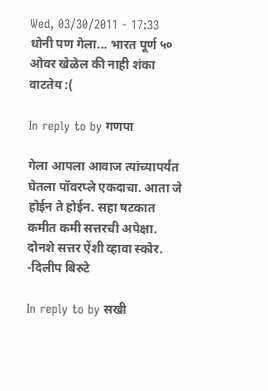Wed, 03/30/2011 - 17:33
धोनी पण गेला... भारत पूर्ण ५० ओवर खेळेल की नाही शंका वाटतेय :(

In reply to by गणपा

गेला आपला आवाज त्यांच्यापर्यंत घेतला पॉवरप्ले एकदाचा. आता जे होईन ते होईन. सहा षटकात कमीत कमी सत्तरची अपेक्षा. दोनशे सत्तर ऐंशी व्हावा स्कोर. -दिलीप बिरुटे

In reply to by सखी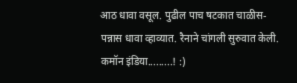आठ धावा वसूल. पुढील पाच षटकात चाळीस-पन्नास धावा व्हाव्यात. रैनाने चांगली सुरुवात केली. कमॉन इंडिया.........! :)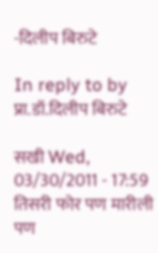-दिलीप बिरुटे

In reply to by प्रा.डॉ.दिलीप बिरुटे

सखी Wed, 03/30/2011 - 17:59
तिसरी फोर पण मारीली पण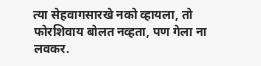त्या सेहवागसारखे नको व्हायला, तो फोरशिवाय बोलत नव्हता, पण गेला ना लवकर.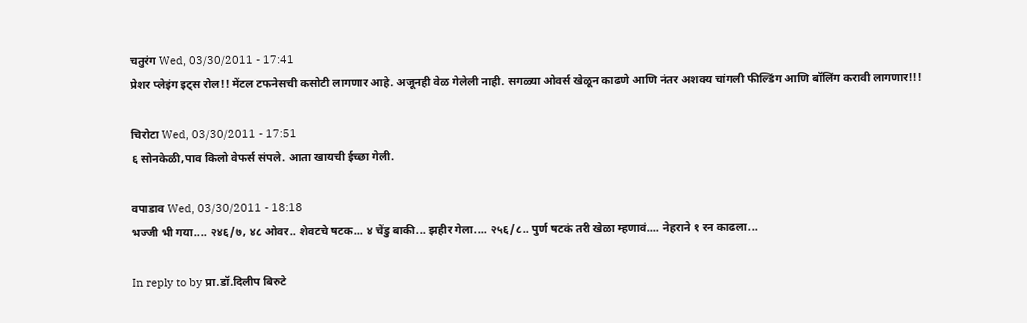चतुरंग Wed, 03/30/2011 - 17:41
प्रेशर प्लेइंग इट्स रोल!! मेंटल टफनेसची कसोटी लागणार आहे. अजूनही वेळ गेलेली नाही. सगळ्या ओवर्स खेळून काढणे आणि नंतर अशक्य चांगली फील्डिंग आणि बॉलिंग करावी लागणार!!!

चिरोटा Wed, 03/30/2011 - 17:51
६ सोनकेळी,पाव किलो वेफर्स संपले. आता खायची ईच्छा गेली.

वपाडाव Wed, 03/30/2011 - 18:18
भज्जी भी गया.... २४६/७, ४८ ओवर.. शेवटचे षटक... ४ चेंडु बाकी... झहीर गेला.... २५६/८.. पुर्ण षटकं तरी खेळा म्हणावं.... नेहराने १ रन काढला...

In reply to by प्रा.डॉ.दिलीप बिरुटे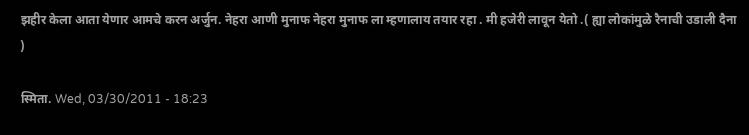झहीर केला आता येणार आमचे करन अर्जुन. नेहरा आणी मुनाफ नेहरा मुनाफ ला म्हणालाय तयार रहा . मी हजेरी लावून येतो .( ह्या लोकांमुळे रैनाची उडाली दैना )

स्मिता. Wed, 03/30/2011 - 18:23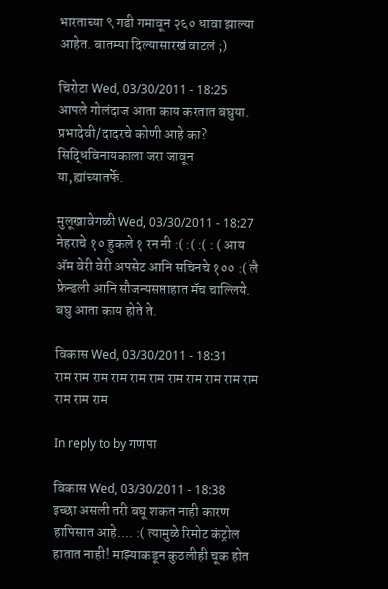भारताच्या ९ गडी गमावून २६० धावा झाल्या आहेत. बातम्या दिल्यासारखं वाटलं ;)

चिरोटा Wed, 03/30/2011 - 18:25
आपले गोलंदाज आता काय करतात बघुया. प्रभादेवी/दादरचे कोणी आहे का? सिद्धिविनायकाला जरा जावून या,ह्यांच्यातर्फे.

मुलूखावेगळी Wed, 03/30/2011 - 18:27
नेहराचे १० हुकले १ रन नी :( :( :( : ( आय अ‍ॅम वेरी वेरी अपसेट आनि सचिनचे १०० :( लै फ्रेन्डली आनि सौजन्यसप्ताहात मॅच चाल्लिये. बघु आता काय होते ते.

विकास Wed, 03/30/2011 - 18:31
राम राम राम राम राम राम राम राम राम राम राम राम राम राम

In reply to by गणपा

विकास Wed, 03/30/2011 - 18:38
इच्छा असली तरी बघू शकत नाही कारण हापिसात आहे.... :( त्यामुळे रिमोट कंट्रोल हातात नाही! माझ्याकडून कुठलीही चूक होत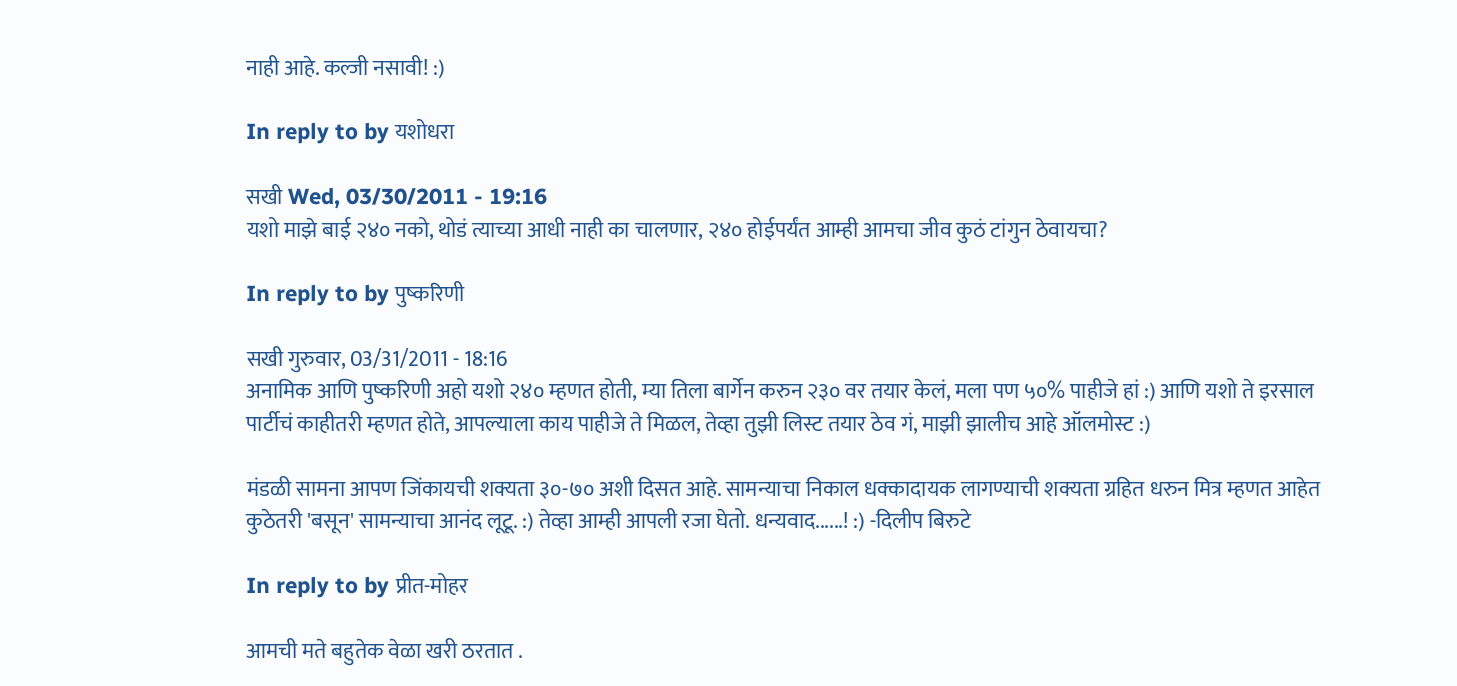नाही आहे. कल्जी नसावी! :)

In reply to by यशोधरा

सखी Wed, 03/30/2011 - 19:16
यशो माझे बाई २४० नको, थोडं त्याच्या आधी नाही का चालणार, २४० होईपर्यंत आम्ही आमचा जीव कुठं टांगुन ठेवायचा?

In reply to by पुष्करिणी

सखी गुरुवार, 03/31/2011 - 18:16
अनामिक आणि पुष्करिणी अहो यशो २४० म्हणत होती, म्या तिला बार्गेन करुन २३० वर तयार केलं, मला पण ५०% पाहीजे हां :) आणि यशो ते इरसाल पार्टीचं काहीतरी म्हणत होते, आपल्याला काय पाहीजे ते मिळल, तेव्हा तुझी लिस्ट तयार ठेव गं, माझी झालीच आहे ऑलमोस्ट :)

मंडळी सामना आपण जिंकायची शक्यता ३०-७० अशी दिसत आहे. सामन्याचा निकाल धक्कादायक लागण्याची शक्यता ग्रहित धरुन मित्र म्हणत आहेत कुठेतरी 'बसून' सामन्याचा आनंद लूटू. :) तेव्हा आम्ही आपली रजा घेतो. धन्यवाद......! :) -दिलीप बिरुटे

In reply to by प्रीत-मोहर

आमची मते बहुतेक वेळा खरी ठरतात .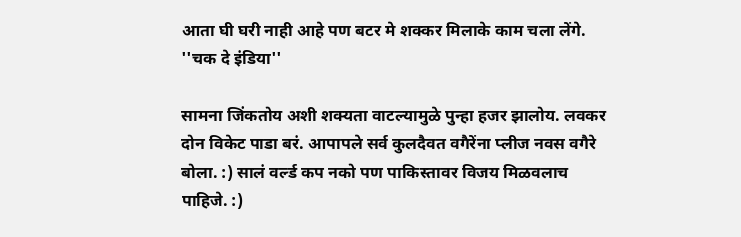आता घी घरी नाही आहे पण बटर मे शक्कर मिलाके काम चला लेंगे. ''चक दे इंडिया''

सामना जिंकतोय अशी शक्यता वाटल्यामुळे पुन्हा हजर झालोय. लवकर दोन विकेट पाडा बरं. आपापले सर्व कुलदैवत वगैरेंना प्लीज नवस वगैरे बोला. :) सालं वर्ल्ड कप नको पण पाकिस्तावर विजय मिळवलाच पाहिजे. :)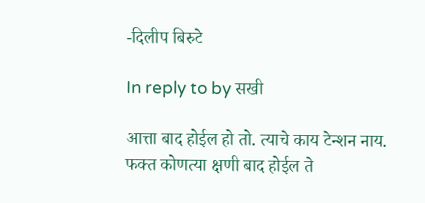-दिलीप बिरुटे

In reply to by सखी

आत्ता बाद होईल हो तो. त्याचे काय टेन्शन नाय. फक्त कोणत्या क्षणी बाद होईल ते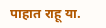पाहात राहू या.